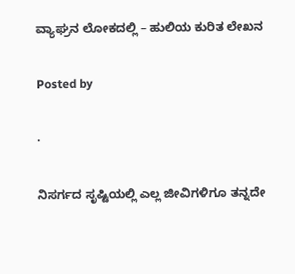ವ್ಯಾಘ್ರನ ಲೋಕದಲ್ಲಿ – ಹುಲಿಯ ಕುರಿತ ಲೇಖನ

Posted by

·

ನಿಸರ್ಗದ ಸೃಷ್ಟಿಯಲ್ಲಿ ಎಲ್ಲ ಜೀವಿಗಳಿಗೂ ತನ್ನದೇ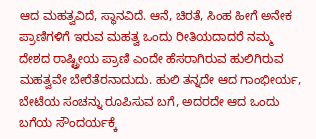ಆದ ಮಹತ್ವವಿದೆ, ಸ್ಥಾನವಿದೆ. ಆನೆ, ಚಿರತೆ, ಸಿಂಹ ಹೀಗೆ ಅನೇಕ ಪ್ರಾಣಿಗಳಿಗೆ ಇರುವ ಮಹತ್ವ ಒಂದು ರೀತಿಯದಾದರೆ ನಮ್ಮ ದೇಶದ ರಾಷ್ಟ್ರೀಯ ಪ್ರಾಣಿ ಎಂದೇ ಹೆಸರಾಗಿರುವ ಹುಲಿಗಿರುವ ಮಹತ್ವವೇ ಬೇರೆತೆರನಾದುದು. ಹುಲಿ ತನ್ನದೇ ಆದ ಗಾಂಭೀರ್ಯ, ಬೇಟೆಯ ಸಂಚನ್ನು ರೂಪಿಸುವ ಬಗೆ, ಅದರದೇ ಆದ ಒಂದು ಬಗೆಯ ಸೌಂದರ್ಯಕ್ಕೆ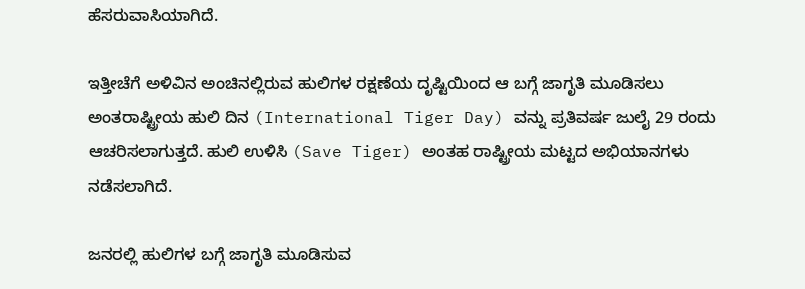ಹೆಸರುವಾಸಿಯಾಗಿದೆ.

ಇತ್ತೀಚೆಗೆ ಅಳಿವಿನ ಅಂಚಿನಲ್ಲಿರುವ ಹುಲಿಗಳ ರಕ್ಷಣೆಯ ದೃಷ್ಟಿಯಿಂದ ಆ ಬಗ್ಗೆ ಜಾಗೃತಿ ಮೂಡಿಸಲು ಅಂತರಾಷ್ಟ್ರೀಯ ಹುಲಿ ದಿನ (International Tiger Day) ವನ್ನು ಪ್ರತಿವರ್ಷ ಜುಲೈ 29 ರಂದು ಆಚರಿಸಲಾಗುತ್ತದೆ. ಹುಲಿ ಉಳಿಸಿ (Save Tiger) ಅಂತಹ ರಾಷ್ಟ್ರೀಯ ಮಟ್ಟದ ಅಭಿಯಾನಗಳು ನಡೆಸಲಾಗಿದೆ.

ಜನರಲ್ಲಿ ಹುಲಿಗಳ ಬಗ್ಗೆ ಜಾಗೃತಿ ಮೂಡಿಸುವ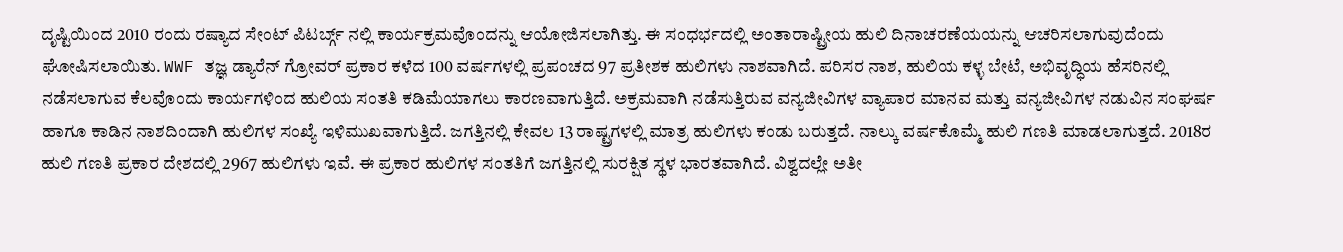ದೃಷ್ಟಿಯಿಂದ 2010 ರಂದು ರಷ್ಯಾದ ಸೇಂಟ್ ಪಿಟರ್ಬ್ಗ್ ನಲ್ಲಿ ಕಾರ್ಯಕ್ರಮವೊಂದನ್ನು ಆಯೋಜಿಸಲಾಗಿತ್ತು. ಈ ಸಂಧರ್ಭದಲ್ಲಿ ಅಂತಾರಾಷ್ಟ್ರೀಯ ಹುಲಿ ದಿನಾಚರಣೆಯಯನ್ನು ಆಚರಿಸಲಾಗುವುದೆಂದು ಘೋಷಿಸಲಾಯಿತು. WWF ತಜ್ಞ ಡ್ಯಾರೆನ್ ಗ್ರೋವರ್ ಪ್ರಕಾರ ಕಳೆದ 100 ವರ್ಷಗಳಲ್ಲಿ ಪ್ರಪಂಚದ 97 ಪ್ರತೀಶಕ ಹುಲಿಗಳು ನಾಶವಾಗಿದೆ. ಪರಿಸರ ನಾಶ, ಹುಲಿಯ ಕಳ್ಳ ಬೇಟೆ, ಅಭಿವೃದ್ಧಿಯ ಹೆಸರಿನಲ್ಲಿ ನಡೆಸಲಾಗುವ ಕೆಲವೊಂದು ಕಾರ್ಯಗಳಿಂದ ಹುಲಿಯ ಸಂತತಿ ಕಡಿಮೆಯಾಗಲು ಕಾರಣವಾಗುತ್ತಿದೆ. ಅಕ್ರಮವಾಗಿ ನಡೆಸುತ್ತಿರುವ ವನ್ಯಜೀವಿಗಳ ವ್ಯಾಪಾರ ಮಾನವ ಮತ್ತು ವನ್ಯಜೀವಿಗಳ ನಡುವಿನ ಸಂಘರ್ಷ ಹಾಗೂ ಕಾಡಿನ ನಾಶದಿಂದಾಗಿ ಹುಲಿಗಳ ಸಂಖ್ಯೆ ಇಳಿಮುಖವಾಗುತ್ತಿದೆ. ಜಗತ್ತಿನಲ್ಲಿ ಕೇವಲ 13 ರಾಷ್ಟ್ರಗಳಲ್ಲಿ ಮಾತ್ರ ಹುಲಿಗಳು ಕಂಡು ಬರುತ್ತದೆ. ನಾಲ್ಕು ವರ್ಷಕೊಮ್ಮೆ ಹುಲಿ ಗಣತಿ ಮಾಡಲಾಗುತ್ತದೆ. 2018ರ ಹುಲಿ ಗಣತಿ ಪ್ರಕಾರ ದೇಶದಲ್ಲಿ 2967 ಹುಲಿಗಳು ಇವೆ. ಈ ಪ್ರಕಾರ ಹುಲಿಗಳ ಸಂತತಿಗೆ ಜಗತ್ತಿನಲ್ಲಿ ಸುರಕ್ಷಿತ ಸ್ಥಳ ಭಾರತವಾಗಿದೆ. ವಿಶ್ವದಲ್ಲೇ ಅತೀ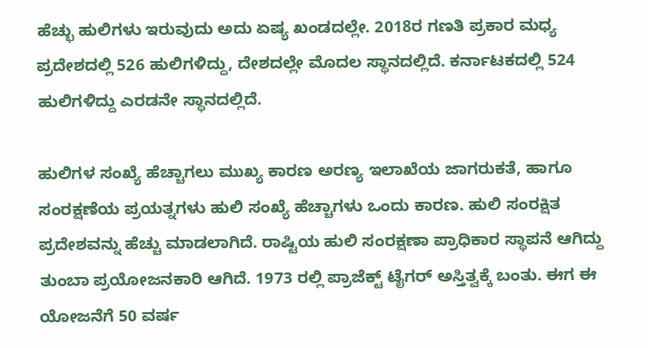ಹೆಚ್ಭು ಹುಲಿಗಳು ಇರುವುದು ಅದು ಏಷ್ಯ ಖಂಡದಲ್ಲೇ. 2018ರ ಗಣತಿ ಪ್ರಕಾರ ಮಧ್ಯ ಪ್ರದೇಶದಲ್ಲಿ 526 ಹುಲಿಗಳಿದ್ದು, ದೇಶದಲ್ಲೇ ಮೊದಲ ಸ್ಥಾನದಲ್ಲಿದೆ. ಕರ್ನಾಟಕದಲ್ಲಿ 524 ಹುಲಿಗಳಿದ್ದು ಎರಡನೇ ಸ್ಥಾನದಲ್ಲಿದೆ.

ಹುಲಿಗಳ ಸಂಖ್ಯೆ ಹೆಚ್ಚಾಗಲು ಮುಖ್ಯ ಕಾರಣ ಅರಣ್ಯ ಇಲಾಖೆಯ ಜಾಗರುಕತೆ, ಹಾಗೂ ಸಂರಕ್ಷಣೆಯ ಪ್ರಯತ್ನಗಳು ಹುಲಿ ಸಂಖ್ಯೆ ಹೆಚ್ಚಾಗಳು ಒಂದು ಕಾರಣ. ಹುಲಿ ಸಂರಕ್ಷಿತ ಪ್ರದೇಶವನ್ನು ಹೆಚ್ಚು ಮಾಡಲಾಗಿದೆ. ರಾಷ್ಟಿಯ ಹುಲಿ ಸಂರಕ್ಷಣಾ ಪ್ರಾಧಿಕಾರ ಸ್ಥಾಪನೆ ಆಗಿದ್ದು ತುಂಬಾ ಪ್ರಯೋಜನಕಾರಿ ಆಗಿದೆ. 1973 ರಲ್ಲಿ ಪ್ರಾಜೆಕ್ಟ್ ಟೈಗರ್ ಅಸ್ತಿತ್ವಕ್ಕೆ ಬಂತು. ಈಗ ಈ ಯೋಜನೆಗೆ 50 ವರ್ಷ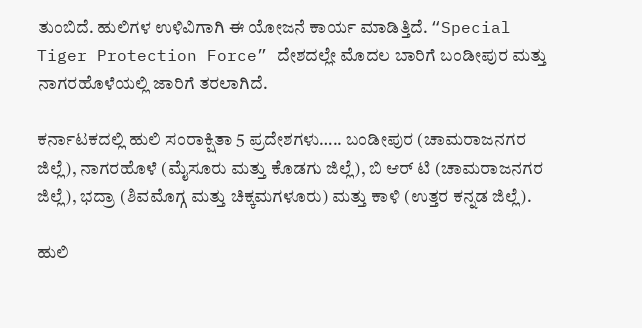ತುಂಬಿದೆ. ಹುಲಿಗಳ ಉಳಿವಿಗಾಗಿ ಈ ಯೋಜನೆ ಕಾರ್ಯ ಮಾಡಿತ್ತಿದೆ. “Special Tiger Protection Force” ದೇಶದಲ್ಲೇ ಮೊದಲ ಬಾರಿಗೆ ಬಂಡೀಪುರ ಮತ್ತು ನಾಗರಹೊಳೆಯಲ್ಲಿ ಜಾರಿಗೆ ತರಲಾಗಿದೆ.

ಕರ್ನಾಟಕದಲ್ಲಿ ಹುಲಿ ಸಂರಾಕ್ಷಿತಾ 5 ಪ್ರದೇಶಗಳು….. ಬಂಡೀಪುರ (ಚಾಮರಾಜನಗರ ಜಿಲ್ಲೆ), ನಾಗರಹೊಳೆ (ಮೈಸೂರು ಮತ್ತು ಕೊಡಗು ಜಿಲ್ಲೆ), ಬಿ ಆರ್ ಟಿ (ಚಾಮರಾಜನಗರ ಜಿಲ್ಲೆ), ಭದ್ರಾ (ಶಿವಮೊಗ್ಗ ಮತ್ತು ಚಿಕ್ಕಮಗಳೂರು) ಮತ್ತು ಕಾಳಿ (ಉತ್ತರ ಕನ್ನಡ ಜಿಲ್ಲೆ).

ಹುಲಿ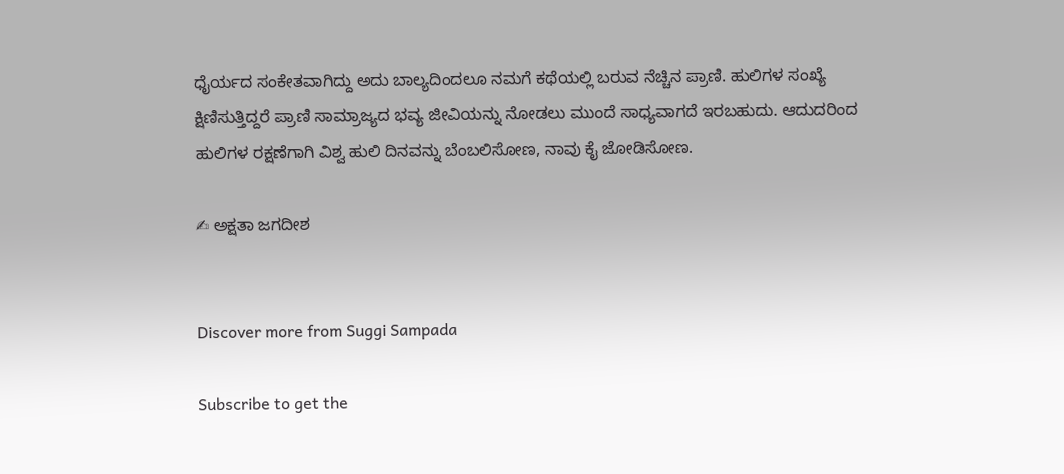ಧೈರ್ಯದ ಸಂಕೇತವಾಗಿದ್ದು ಅದು ಬಾಲ್ಯದಿಂದಲೂ ನಮಗೆ ಕಥೆಯಲ್ಲಿ ಬರುವ ನೆಚ್ಚಿನ ಪ್ರಾಣಿ. ಹುಲಿಗಳ ಸಂಖ್ಯೆ ಕ್ಷಿಣಿಸುತ್ತಿದ್ದರೆ ಪ್ರಾಣಿ ಸಾಮ್ರಾಜ್ಯದ ಭವ್ಯ ಜೀವಿಯನ್ನು ನೋಡಲು ಮುಂದೆ ಸಾಧ್ಯವಾಗದೆ ಇರಬಹುದು. ಆದುದರಿಂದ ಹುಲಿಗಳ ರಕ್ಷಣೆಗಾಗಿ ವಿಶ್ವ ಹುಲಿ ದಿನವನ್ನು ಬೆಂಬಲಿಸೋಣ, ನಾವು ಕೈ ಜೋಡಿಸೋಣ.

✍ ಅಕ್ಷತಾ ಜಗದೀಶ


Discover more from Suggi Sampada

Subscribe to get the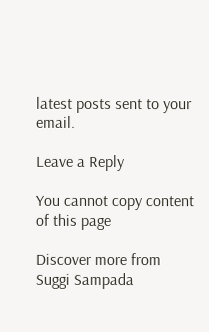latest posts sent to your email.

Leave a Reply

You cannot copy content of this page

Discover more from Suggi Sampada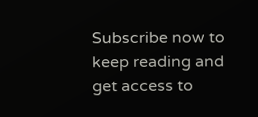Subscribe now to keep reading and get access to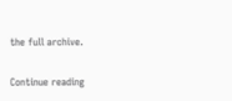the full archive.

Continue reading